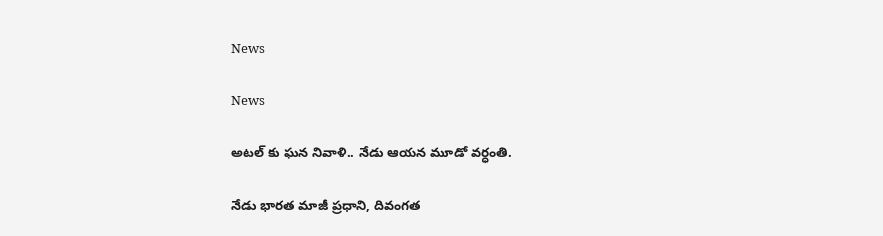News

News

అటల్ కు ఘన నివాళి.. నేడు ఆయన మూడో వర్ధంతి.

నేడు భారత మాజీ ప్రధాని, దివంగత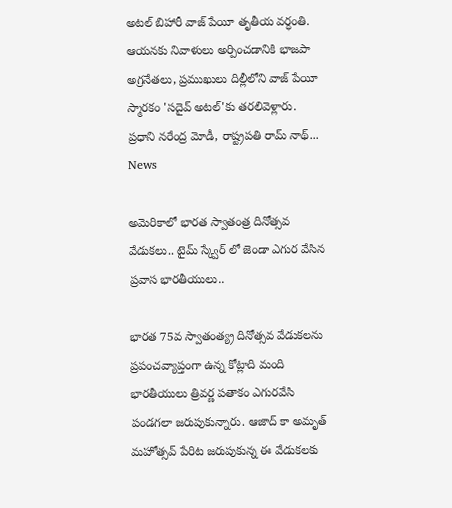అటల్ బిహారీ వాజ్ పేయీ తృతీయ వర్ధంతి. ఆయనకు నివాళులు అర్పించడానికి భాజపా అగ్రనేతలు, ప్రముఖులు దిల్లీలోని వాజ్ పేయీ స్మారకం 'సదైవ్ అటల్'కు తరలివెళ్లారు. ప్రధాని నరేంద్ర మోడీ, రాష్ట్రపతి రామ్ నాథ్...
News

అమెరికాలో భారత స్వాతంత్ర దినోత్సవ వేడుకలు.. టైమ్ స్క్వేర్ లో జెండా ఎగుర వేసిన ప్రవాస భారతీయులు..

భారత 75వ స్వాతంత్య్ర దినోత్సవ వేడుకలను ప్రపంచవ్యాప్తంగా ఉన్న కోట్లాది మంది భారతీయులు త్రివర్ణ పతాకం ఎగురవేసి పండగలా జరుపుకున్నారు. ఆజాద్ కా అమృత్ మహోత్సవ్ పేరిట జరుపుకున్న ఈ వేడుకలకు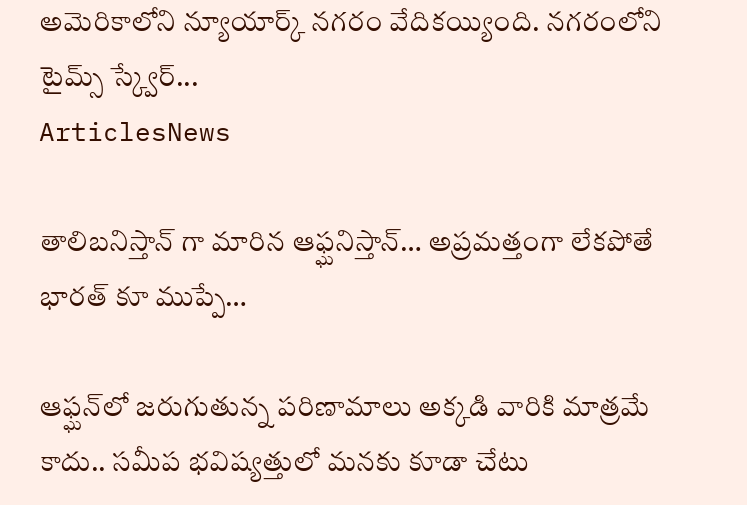అమెరికాలోని న్యూయార్క్ నగరం వేదికయ్యింది. నగరంలోని టైమ్స్ స్క్వేర్...
ArticlesNews

తాలిబనిస్తాన్ గా మారిన ఆఫ్ఘనిస్తాన్… అప్రమత్తంగా లేకపోతే భారత్ కూ ముప్పే…

ఆఫ్ఘన్‌లో జరుగుతున్న పరిణామాలు అక్కడి వారికి మాత్రమే కాదు.. సమీప భవిష్యత్తులో మనకు కూడా చేటు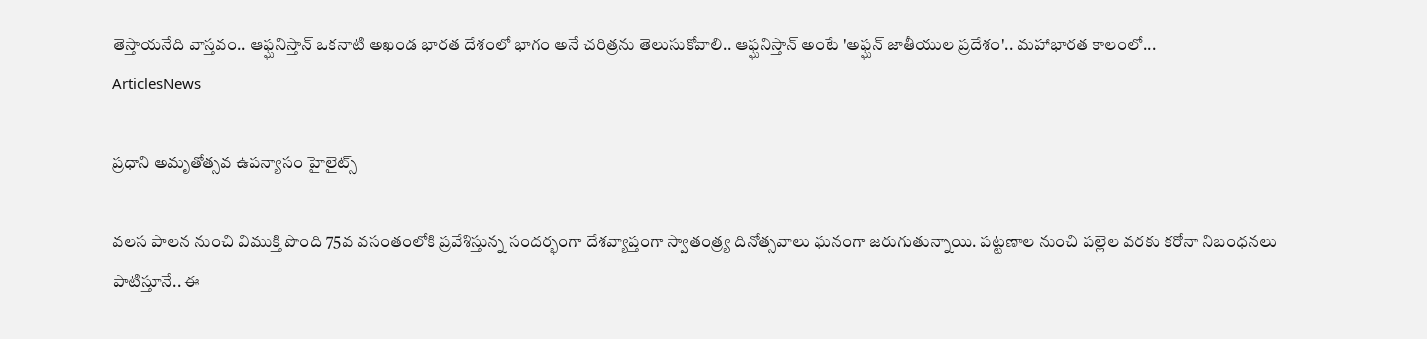తెస్తాయనేది వాస్తవం.. ఆఫ్ఘనిస్తాన్‌ ఒకనాటి అఖండ భారత దేశంలో భాగం అనే చరిత్రను తెలుసుకోవాలి.. ఆఫ్ఘనిస్తాన్‌ అంటే 'అఫ్ఘన్‌ జాతీయుల ప్రదేశం'.. మహాభారత కాలంలో...
ArticlesNews

ప్రధాని అమృతోత్సవ ఉపన్యాసం హైలైట్స్

వలస పాలన నుంచి విముక్తి పొంది 75వ వసంతంలోకి ప్రవేశిస్తున్న సందర్భంగా దేశవ్యాప్తంగా స్వాతంత్ర్య దినోత్సవాలు ఘనంగా జరుగుతున్నాయి. పట్టణాల నుంచి పల్లెల వరకు కరోనా నిబంధనలు పాటిస్తూనే.. ఈ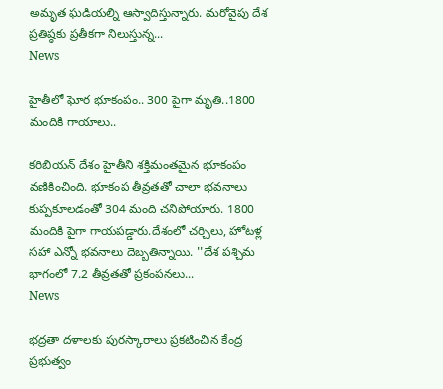అమృత ఘడియల్ని ఆస్వాదిస్తున్నారు. మరోవైపు దేశ ప్రతిష్ఠకు ప్రతీకగా నిలుస్తున్న...
News

హైతీలో ఘోర భూకంపం.. 300 పైగా మృతి..1800 మందికి గాయాలు..

కరిబియన్ దేశం హైతీని శక్తిమంతమైన భూకంపం వణికించింది. భూకంప తీవ్రతతో చాలా భవనాలు కుప్పకూలడంతో 304 మంది చనిపోయారు. 1800 మందికి పైగా గాయపడ్డారు.దేశంలో చర్చిలు, హోటళ్ల సహా ఎన్నో భవనాలు దెబ్బతిన్నాయి. ''దేశ పశ్చిమ భాగంలో 7.2 తీవ్రతతో ప్రకంపనలు...
News

భద్రతా దళాలకు పురస్కారాలు ప్రకటించిన కేంద్ర ప్రభుత్వం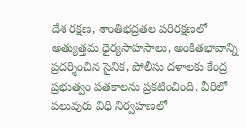దేశ రక్షణ, శాంతిభద్రతల పరిరక్షణలో అత్యుత్తమ ధైర్యసాహసాలు, అంకితభావాన్ని ప్రదర్శించిన సైనిక, పోలీసు దళాలకు కేంద్ర ప్రభుత్వం పతకాలను ప్రకటించింది. వీరిలో పలువురు విధి నిర్వహణలో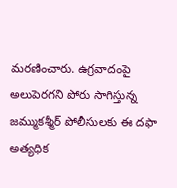మరణించారు. ఉగ్రవాదంపై అలుపెరగని పోరు సాగిస్తున్న జమ్ముకశ్మీర్‌ పోలీసులకు ఈ దఫా అత్యధిక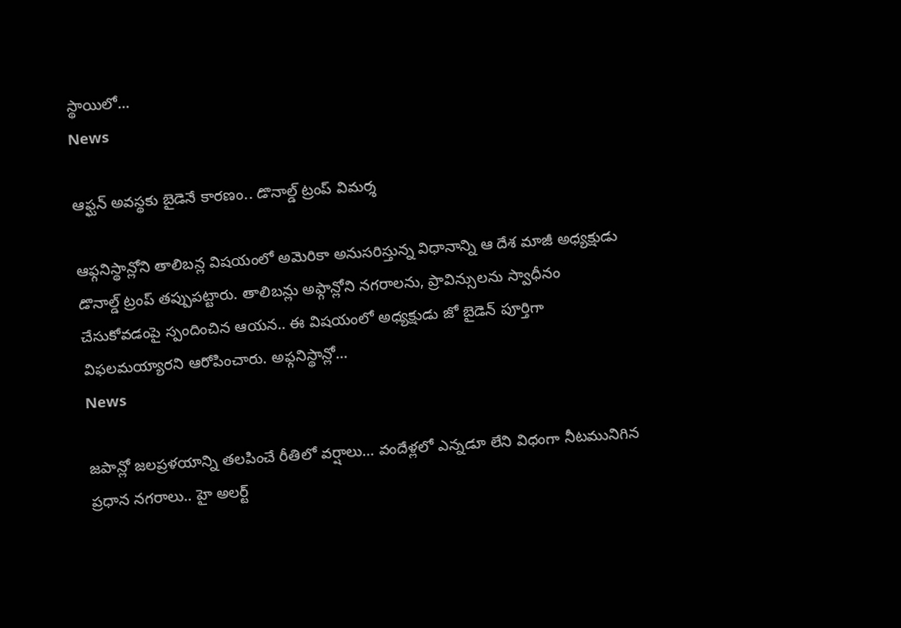స్థాయిలో...
News

ఆఫ్ఘన్ అవస్థకు బైడెనే కారణం.. డొనాల్డ్ ట్రంప్ విమర్శ

ఆఫ్గనిస్థాన్లోని తాలిబన్ల విషయంలో అమెరికా అనుసరిస్తున్న విధానాన్ని ఆ దేశ మాజీ అధ్యక్షుడు డొనాల్డ్ ట్రంప్ తప్పుపట్టారు. తాలిబన్లు అఫ్గాన్లోని నగరాలను, ప్రావిన్సులను స్వాధీనం చేసుకోవడంపై స్పందించిన ఆయన.. ఈ విషయంలో అధ్యక్షుడు జో బైడెన్ పూర్తిగా విఫలమయ్యారని ఆరోపించారు. అఫ్గనిస్థాన్లో...
News

జపాన్లో జలప్రళయాన్ని తలపించే రీతిలో వర్షాలు… వందేళ్లలో ఎన్నడూ లేని విధంగా నీటమునిగిన ప్రధాన నగరాలు.. హై అలర్ట్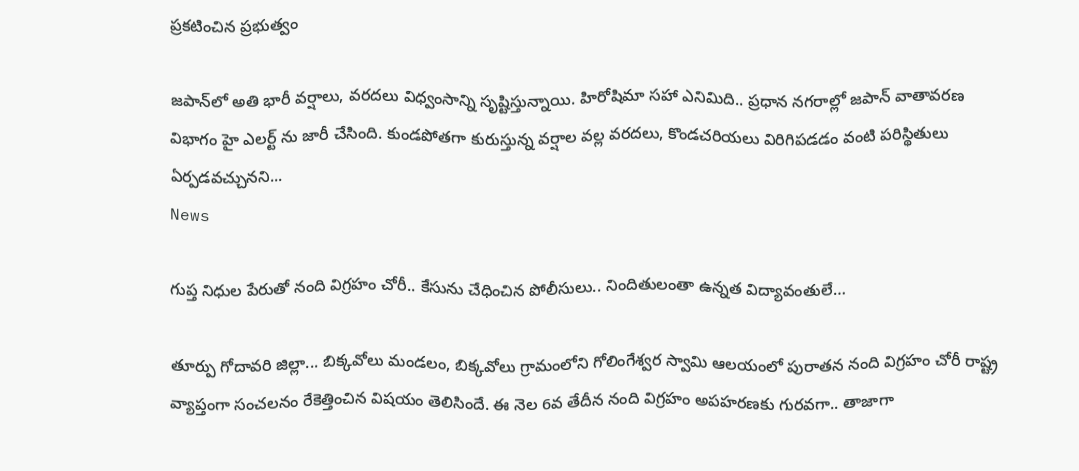ప్రకటించిన ప్రభుత్వం

జపాన్‌లో అతి భారీ వర్షాలు, వరదలు విధ్వంసాన్ని సృష్టిస్తున్నాయి. హిరోషిమా సహా ఎనిమిది.. ప్రధాన నగరాల్లో జపాన్‌ వాతావరణ విభాగం హై ఎలర్ట్ ను జారీ చేసింది. కుండపోతగా కురుస్తున్న వర్షాల వల్ల వరదలు, కొండచరియలు విరిగిపడడం వంటి పరిస్థితులు ఏర్పడవచ్చునని...
News

గుప్త నిధుల పేరుతో నంది విగ్రహం చోరీ.. కేసును చేధించిన పోలీసులు.. నిందితులంతా ఉన్నత విద్యావంతులే…

తూర్పు గోదావరి జిల్లా... బిక్కవోలు మండలం, బిక్కవోలు గ్రామంలోని గోలింగేశ్వర స్వామి ఆలయంలో పురాతన నంది విగ్రహం చోరీ రాష్ట్ర వ్యాప్తంగా సంచలనం రేకెత్తించిన విషయం తెలిసిందే. ఈ నెల 6వ తేదీన నంది విగ్రహం అపహరణకు గురవగా.. తాజాగా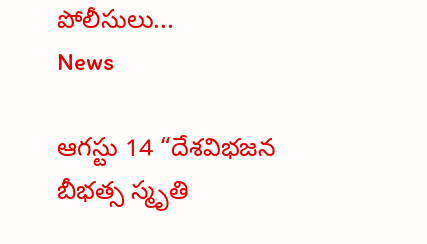పోలీసులు...
News

ఆగస్టు 14 “దేశవిభజన బీభత్స స్మృతి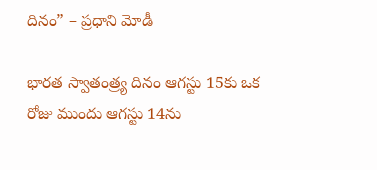దినం” – ప్రధాని మోడీ

భారత స్వాతంత్ర్య దినం ఆగస్టు 15కు ఒక రోజు ముందు ఆగస్టు 14ను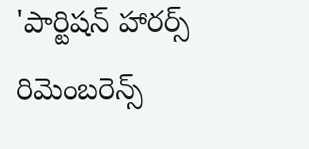'పార్టిషన్ హారర్స్ రిమెంబరెన్స్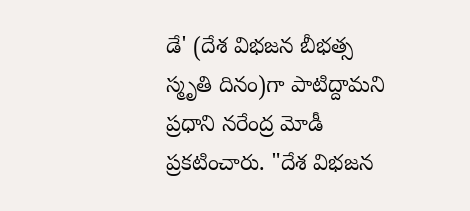డే' (దేశ విభజన బీభత్స స్మృతి దినం)గా పాటిద్దామని ప్రధాని నరేంద్ర మోడీ ప్రకటించారు. "దేశ విభజన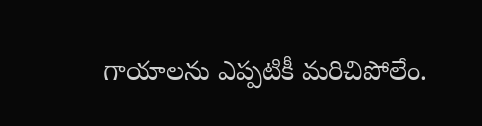గాయాలను ఎప్పటికీ మరిచిపోలేం.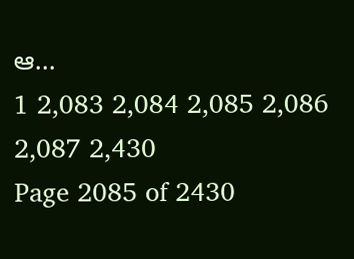ఆ...
1 2,083 2,084 2,085 2,086 2,087 2,430
Page 2085 of 2430